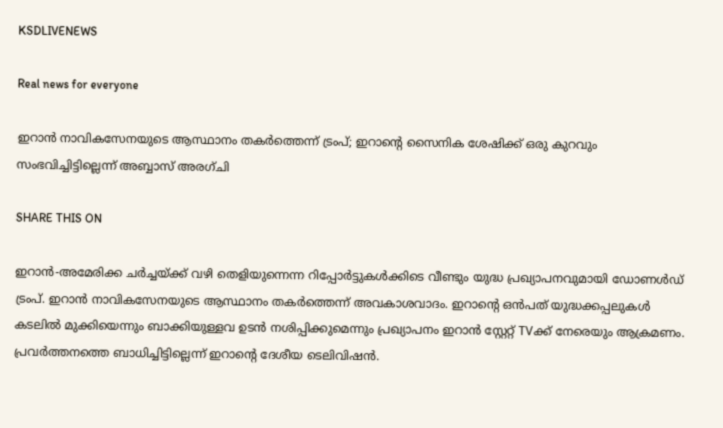KSDLIVENEWS

Real news for everyone

ഇറാന്‍ നാവികസേനയുടെ ആസ്ഥാനം തകര്‍ത്തെന്ന് ട്രംപ്; ഇറാന്റെ സൈനിക ശേഷിക്ക് ഒരു കുറവും സംഭവിച്ചിട്ടില്ലെന്ന് അബ്ബാസ് അരഗ്ചി

SHARE THIS ON

ഇറാന്‍-അമേരിക്ക ചര്‍ച്ചയ്ക്ക് വഴി തെളിയുന്നെന്ന റിപ്പോര്‍ട്ടുകള്‍ക്കിടെ വീണ്ടും യുദ്ധ പ്രഖ്യാപനവുമായി ഡോണള്‍ഡ് ട്രംപ്. ഇറാന്‍ നാവികസേനയുടെ ആസ്ഥാനം തകര്‍ത്തെന്ന് അവകാശവാദം. ഇറാന്റെ ഒന്‍പത് യുദ്ധക്കപ്പലുകള്‍ കടലില്‍ മുക്കിയെന്നും ബാക്കിയുള്ളവ ഉടന്‍ നശിപ്പിക്കുമെന്നും പ്രഖ്യാപനം ഇറാന്‍ സ്റ്റേറ്റ് TVക്ക് നേരെയും ആക്രമണം. പ്രവര്‍ത്തനത്തെ ബാധിച്ചിട്ടില്ലെന്ന് ഇറാന്റെ ദേശീയ ടെലിവിഷന്‍.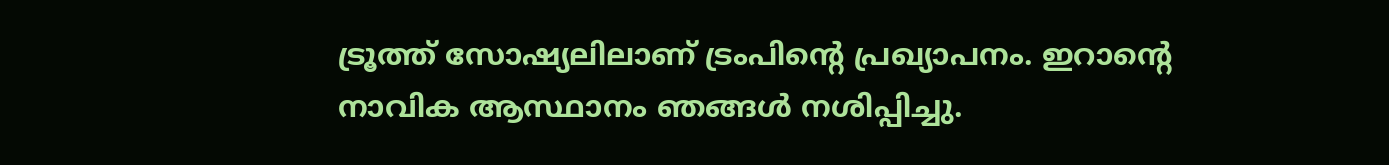ട്രൂത്ത് സോഷ്യലിലാണ് ട്രംപിന്റെ പ്രഖ്യാപനം. ഇറാന്റെ നാവിക ആസ്ഥാനം ഞങ്ങള്‍ നശിപ്പിച്ചു.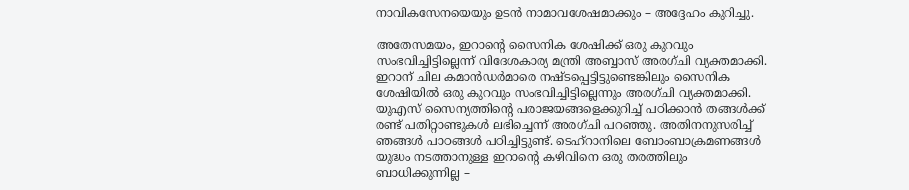നാവികസേനയെയും ഉടന്‍ നാമാവശേഷമാക്കും – അദ്ദേഹം കുറിച്ചു.

അതേസമയം, ഇറാന്റെ സൈനിക ശേഷിക്ക് ഒരു കുറവും സംഭവിച്ചിട്ടില്ലെന്ന് വിദേശകാര്യ മന്ത്രി അബ്ബാസ് അരഗ്ചി വ്യക്തമാക്കി. ഇറാന് ചില കമാന്‍ഡര്‍മാരെ നഷ്ടപ്പെട്ടിട്ടുണ്ടെങ്കിലും സൈനിക ശേഷിയില്‍ ഒരു കുറവും സംഭവിച്ചിട്ടില്ലെന്നും അരഗ്ചി വ്യക്തമാക്കി. യുഎസ് സൈന്യത്തിന്റെ പരാജയങ്ങളെക്കുറിച്ച് പഠിക്കാന്‍ തങ്ങള്‍ക്ക് രണ്ട് പതിറ്റാണ്ടുകള്‍ ലഭിച്ചെന്ന് അരഗ്ചി പറഞ്ഞു. അതിനനുസരിച്ച് ഞങ്ങള്‍ പാഠങ്ങള്‍ പഠിച്ചിട്ടുണ്ട്. ടെഹ്‌റാനിലെ ബോംബാക്രമണങ്ങള്‍ യുദ്ധം നടത്താനുള്ള ഇറാന്റെ കഴിവിനെ ഒരു തരത്തിലും ബാധിക്കുന്നില്ല –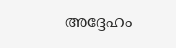അദ്ദേഹം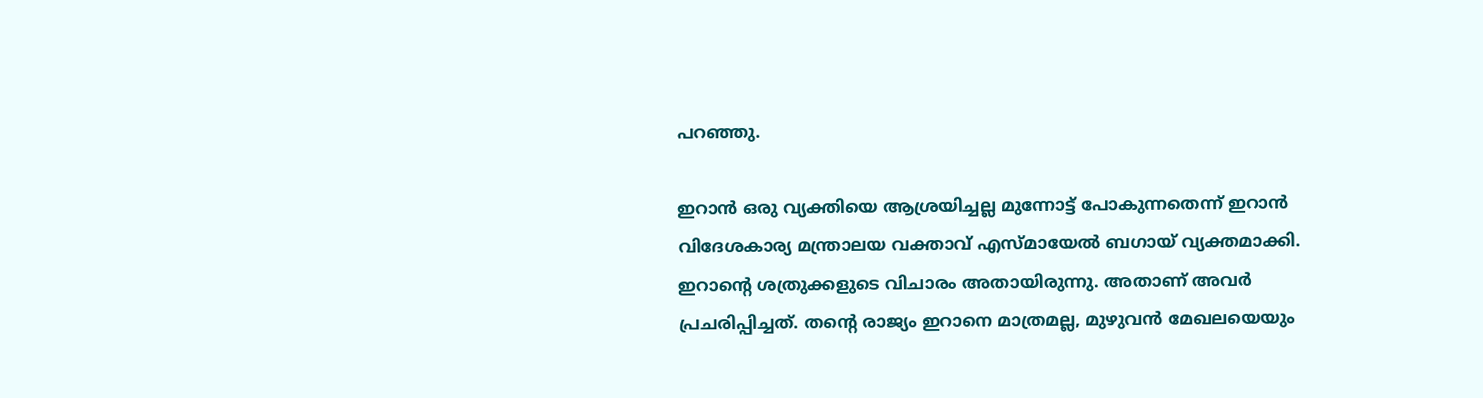പറഞ്ഞു.

ഇറാന്‍ ഒരു വ്യക്തിയെ ആശ്രയിച്ചല്ല മുന്നോട്ട് പോകുന്നതെന്ന് ഇറാന്‍ വിദേശകാര്യ മന്ത്രാലയ വക്താവ് എസ്മായേല്‍ ബഗായ് വ്യക്തമാക്കി. ഇറാന്റെ ശത്രുക്കളുടെ വിചാരം അതായിരുന്നു. അതാണ് അവര്‍ പ്രചരിപ്പിച്ചത്. തന്റെ രാജ്യം ഇറാനെ മാത്രമല്ല, മുഴുവന്‍ മേഖലയെയും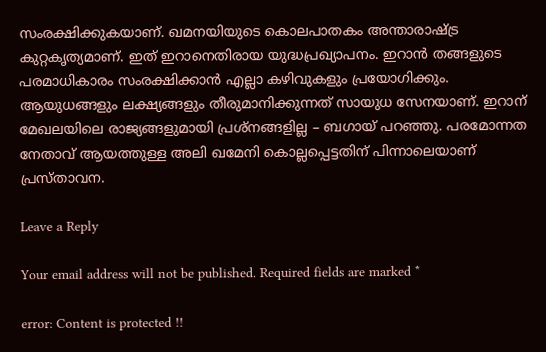സംരക്ഷിക്കുകയാണ്. ഖമനയിയുടെ കൊലപാതകം അന്താരാഷ്ട്ര കുറ്റകൃത്യമാണ്. ഇത് ഇറാനെതിരായ യുദ്ധപ്രഖ്യാപനം. ഇറാന്‍ തങ്ങളുടെ പരമാധികാരം സംരക്ഷിക്കാന്‍ എല്ലാ കഴിവുകളും പ്രയോഗിക്കും. ആയുധങ്ങളും ലക്ഷ്യങ്ങളും തീരുമാനിക്കുന്നത് സായുധ സേനയാണ്. ഇറാന് മേഖലയിലെ രാജ്യങ്ങളുമായി പ്രശ്‌നങ്ങളില്ല – ബഗായ് പറഞ്ഞു. പരമോന്നത നേതാവ് ആയത്തുള്ള അലി ഖമേനി കൊല്ലപ്പെട്ടതിന് പിന്നാലെയാണ് പ്രസ്താവന.

Leave a Reply

Your email address will not be published. Required fields are marked *

error: Content is protected !!